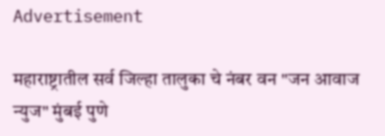Advertisement

महाराष्ट्रातील सर्व जिल्हा तालुका चे नंबर वन "जन आवाज न्युज" मुंबई पुणे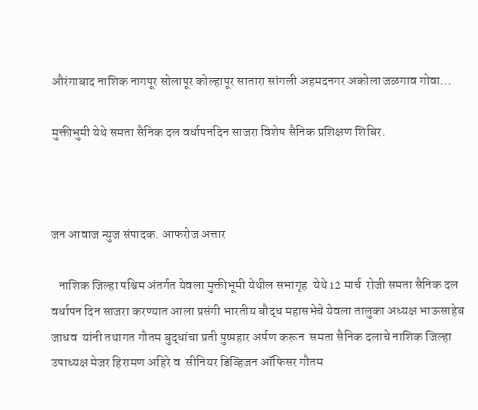औरंगाबाद नाशिक नागपूर सोलापूर कोल्हापूर सातारा सांगली अहमदनगर अकोला जळगाव गोवा...

मुक्तीभुमी येथे समता सैनिक दल वर्धापनदिन साजरा विशेष सैनिक प्रशिक्षण शिबिर.



जन आवाज न्युज संपादक. आफरोज अत्तार

   नाशिक जिल्हा पश्चिम अंतर्गत येवला मुक्तीभूमी येथील सभागृह  येथे 12 मार्च  रोजी समता सैनिक दल वर्धापन दिन साजरा करण्यात आला प्रसंगी भारतीय बौद्ध महासभेचे येवला तालुका अध्यक्ष भाऊसाहेब जाधव  यांनी तथागत गौतम बुद्धांचा प्रती पुष्पहार अर्पण करून  समता सैनिक दलाचे नाशिक जिल्हा उपाध्यक्ष मेजर हिरामण अहिरे व  सीनियर डिव्हिजन ऑफिसर गौतम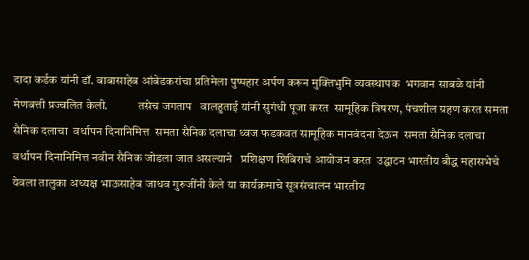दादा कर्डक यांनी डॉ. बाबासाहेब आंबेडकरांचा प्रतिमेला पुष्पहार अर्पण करून मुक्तिभुमि व्यवस्थापक  भगवान साबळे यांनी मेणबत्ती प्रज्वलित केली.            तसेच जगताप   वालहुताई यांनी सुगंधी पूजा करत  सामूहिक त्रिषरण, पंचशील ग्रहण करत समता सैनिक दलाचा  वर्धापन दिनानिमित्त  समता सैनिक दलाचा ध्वज फडकवत सामूहिक मानवंदना देऊन  समता सैनिक दलाचा वर्धापन दिनानिमित्त नवीन सैनिक जोडला जात असल्याने   प्रशिक्षण शिबिराचे आयोजन करत  उद्घाटन भारतीय बौद्ध महासभेचे येवला तालुका अध्यक्ष भाऊसाहेब जाधव गुरुजींनी केले या कार्यक्रमाचे सूत्रसंचालन भारतीय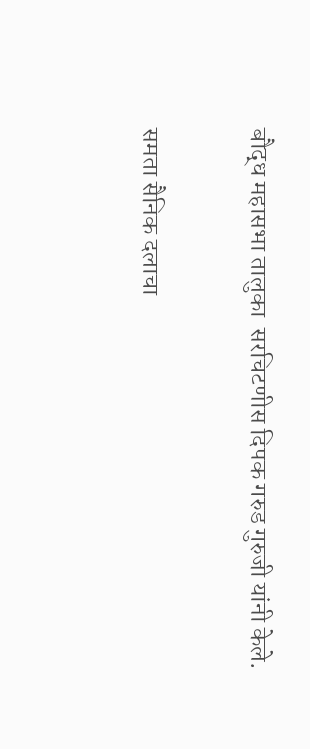बौद्ध महासभा तालुका  सरचिटणीस दिपक गरुड गुरुजी यांनी केले.

समता सैनिक दलाचा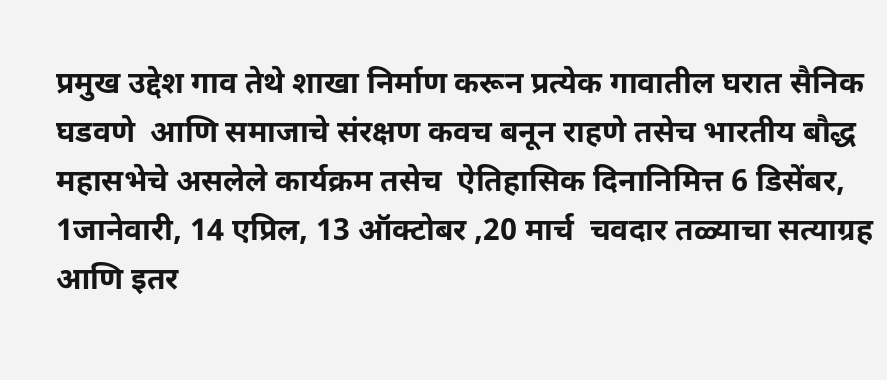प्रमुख उद्देश गाव तेथे शाखा निर्माण करून प्रत्येक गावातील घरात सैनिक घडवणे  आणि समाजाचे संरक्षण कवच बनून राहणे तसेच भारतीय बौद्ध महासभेचे असलेले कार्यक्रम तसेच  ऐतिहासिक दिनानिमित्त 6 डिसेंबर, 1जानेवारी, 14 एप्रिल, 13 ऑक्टोबर ,20 मार्च  चवदार तळ्याचा सत्याग्रह आणि इतर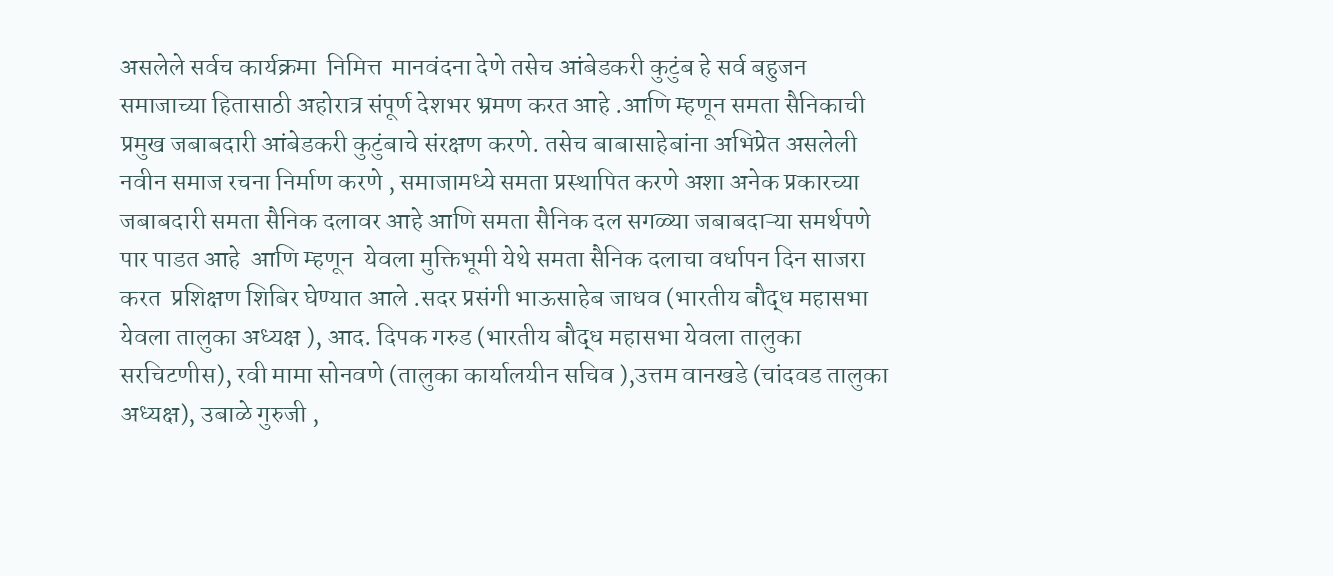असलेले सर्वच कार्यक्रमा  निमित्त  मानवंदना देणे तसेच आंबेडकरी कुटुंब हे सर्व बहुजन समाजाच्या हितासाठी अहोरात्र संपूर्ण देशभर भ्रमण करत आहे .आणि म्हणून समता सैनिकाची प्रमुख जबाबदारी आंबेडकरी कुटुंबाचे संरक्षण करणे. तसेच बाबासाहेबांना अभिप्रेत असलेली नवीन समाज रचना निर्माण करणे , समाजामध्ये समता प्रस्थापित करणे अशा अनेक प्रकारच्या जबाबदारी समता सैनिक दलावर आहे आणि समता सैनिक दल सगळ्या जबाबदाऱ्या समर्थपणे पार पाडत आहे  आणि म्हणून  येवला मुक्तिभूमी येथे समता सैनिक दलाचा वर्धापन दिन साजरा करत  प्रशिक्षण शिबिर घेण्यात आले .सदर प्रसंगी भाऊसाहेब जाधव (भारतीय बौद्ध महासभा येवला तालुका अध्यक्ष ), आद. दिपक गरुड (भारतीय बौद्ध महासभा येवला तालुका सरचिटणीस), रवी मामा सोनवणे (तालुका कार्यालयीन सचिव ),उत्तम वानखडे (चांदवड तालुका अध्यक्ष), उबाळे गुरुजी ,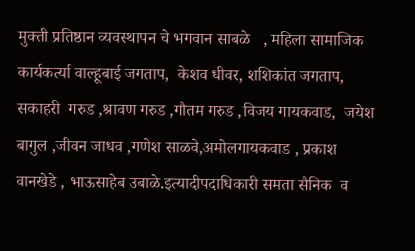मुक्ती प्रतिष्ठान व्यवस्थापन चे भगवान साबळे   , महिला सामाजिक कार्यकर्त्या वाल्हूबाई जगताप,  केशव धीवर, शशिकांत जगताप, सकाहरी  गरुड ,श्रावण गरुड ,गौतम गरुड ,विजय गायकवाड,  जयेश बागुल ,जीवन जाधव ,गणेश साळवे,अमोलगायकवाड , प्रकाश वानखेडे , भाऊसाहेब उबाळे.इत्यादीपदाधिकारी समता सैनिक  व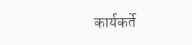कार्यकर्ते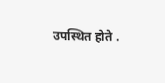उपस्थित होते .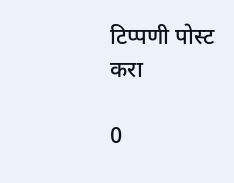टिप्पणी पोस्ट करा

0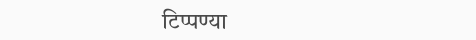टिप्पण्या